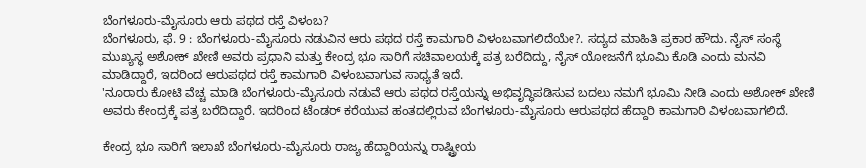ಬೆಂಗಳೂರು-ಮೈಸೂರು ಆರು ಪಥದ ರಸ್ತೆ ವಿಳಂಬ?
ಬೆಂಗಳೂರು, ಫೆ. 9 : ಬೆಂಗಳೂರು-ಮೈಸೂರು ನಡುವಿನ ಆರು ಪಥದ ರಸ್ತೆ ಕಾಮಗಾರಿ ವಿಳಂಬವಾಗಲಿದೆಯೇ?. ಸದ್ಯದ ಮಾಹಿತಿ ಪ್ರಕಾರ ಹೌದು. ನೈಸ್ ಸಂಸ್ಥೆ ಮುಖ್ಯಸ್ಥ ಅಶೋಕ್ ಖೇಣಿ ಅವರು ಪ್ರಧಾನಿ ಮತ್ತು ಕೇಂದ್ರ ಭೂ ಸಾರಿಗೆ ಸಚಿವಾಲಯಕ್ಕೆ ಪತ್ರ ಬರೆದಿದ್ದು, ನೈಸ್ ಯೋಜನೆಗೆ ಭೂಮಿ ಕೊಡಿ ಎಂದು ಮನವಿ ಮಾಡಿದ್ದಾರೆ, ಇದರಿಂದ ಆರುಪಥದ ರಸ್ತೆ ಕಾಮಗಾರಿ ವಿಳಂಬವಾಗುವ ಸಾಧ್ಯತೆ ಇದೆ.
'ನೂರಾರು ಕೋಟಿ ವೆಚ್ಚ ಮಾಡಿ ಬೆಂಗಳೂರು-ಮೈಸೂರು ನಡುವೆ ಆರು ಪಥದ ರಸ್ತೆಯನ್ನು ಅಭಿವೃದ್ಧಿಪಡಿಸುವ ಬದಲು ನಮಗೆ ಭೂಮಿ ನೀಡಿ ಎಂದು ಅಶೋಕ್ ಖೇಣಿ ಅವರು ಕೇಂದ್ರಕ್ಕೆ ಪತ್ರ ಬರೆದಿದ್ದಾರೆ. ಇದರಿಂದ ಟೆಂಡರ್ ಕರೆಯುವ ಹಂತದಲ್ಲಿರುವ ಬೆಂಗಳೂರು-ಮೈಸೂರು ಆರುಪಥದ ಹೆದ್ದಾರಿ ಕಾಮಗಾರಿ ವಿಳಂಬವಾಗಲಿದೆ.

ಕೇಂದ್ರ ಭೂ ಸಾರಿಗೆ ಇಲಾಖೆ ಬೆಂಗಳೂರು-ಮೈಸೂರು ರಾಜ್ಯ ಹೆದ್ದಾರಿಯನ್ನು ರಾಷ್ಟ್ರೀಯ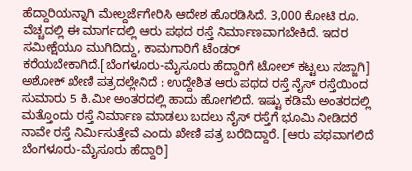ಹೆದ್ದಾರಿಯನ್ನಾಗಿ ಮೇಲ್ದರ್ಜೆಗೇರಿಸಿ ಆದೇಶ ಹೊರಡಿಸಿದೆ. 3,000 ಕೋಟಿ ರೂ. ವೆಚ್ಚದಲ್ಲಿ ಈ ಮಾರ್ಗದಲ್ಲಿ ಆರು ಪಥದ ರಸ್ತೆ ನಿರ್ಮಾಣವಾಗಬೇಕಿದೆ. ಇದರ ಸಮೀಕ್ಷೆಯೂ ಮುಗಿದಿದ್ದು, ಕಾಮಗಾರಿಗೆ ಟೆಂಡರ್ ಕರೆಯಬೇಕಾಗಿದೆ.[ಬೆಂಗಳೂರು-ಮೈಸೂರು ಹೆದ್ದಾರಿಗೆ ಟೋಲ್ ಕಟ್ಟಲು ಸಜ್ಜಾಗಿ]
ಅಶೋಕ್ ಖೇಣಿ ಪತ್ರದಲ್ಲೇನಿದೆ : ಉದ್ದೇಶಿತ ಆರು ಪಥದ ರಸ್ತೆ ನೈಸ್ ರಸ್ತೆಯಿಂದ ಸುಮಾರು 5 ಕಿ.ಮೀ ಅಂತರದಲ್ಲಿ ಹಾದು ಹೋಗಲಿದೆ. ಇಷ್ಟು ಕಡಿಮೆ ಅಂತರದಲ್ಲಿ ಮತ್ತೊಂದು ರಸ್ತೆ ನಿರ್ಮಾಣ ಮಾಡಲು ಬದಲು ನೈಸ್ ರಸ್ತೆಗೆ ಭೂಮಿ ನೀಡಿದರೆ ನಾವೇ ರಸ್ತೆ ನಿರ್ಮಿಸುತ್ತೇವೆ ಎಂದು ಖೇಣಿ ಪತ್ರ ಬರೆದಿದ್ದಾರೆ. [ಆರು ಪಥವಾಗಲಿದೆ ಬೆಂಗಳೂರು-ಮೈಸೂರು ಹೆದ್ದಾರಿ]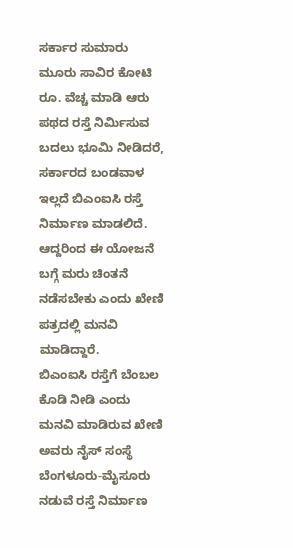ಸರ್ಕಾರ ಸುಮಾರು ಮೂರು ಸಾವಿರ ಕೋಟಿ ರೂ. ವೆಚ್ಚ ಮಾಡಿ ಆರು ಪಥದ ರಸ್ತೆ ನಿರ್ಮಿಸುವ ಬದಲು ಭೂಮಿ ನೀಡಿದರೆ, ಸರ್ಕಾರದ ಬಂಡವಾಳ ಇಲ್ಲದೆ ಬಿಎಂಐಸಿ ರಸ್ತೆ ನಿರ್ಮಾಣ ಮಾಡಲಿದೆ. ಆದ್ದರಿಂದ ಈ ಯೋಜನೆ ಬಗ್ಗೆ ಮರು ಚಿಂತನೆ ನಡೆಸಬೇಕು ಎಂದು ಖೇಣಿ ಪತ್ರದಲ್ಲಿ ಮನವಿ ಮಾಡಿದ್ದಾರೆ.
ಬಿಎಂಐಸಿ ರಸ್ತೆಗೆ ಬೆಂಬಲ ಕೊಡಿ ನೀಡಿ ಎಂದು ಮನವಿ ಮಾಡಿರುವ ಖೇಣಿ ಅವರು ನೈಸ್ ಸಂಸ್ಥೆ ಬೆಂಗಳೂರು-ಮೈಸೂರು ನಡುವೆ ರಸ್ತೆ ನಿರ್ಮಾಣ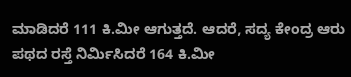ಮಾಡಿದರೆ 111 ಕಿ.ಮೀ ಆಗುತ್ತದೆ. ಆದರೆ, ಸದ್ಯ ಕೇಂದ್ರ ಆರು ಪಥದ ರಸ್ತೆ ನಿರ್ಮಿಸಿದರೆ 164 ಕಿ.ಮೀ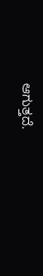ಆಗುತ್ತದೆ.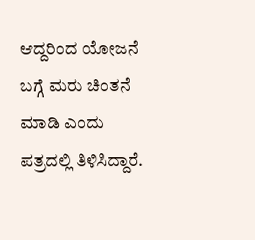ಆದ್ದರಿಂದ ಯೋಜನೆ ಬಗ್ಗೆ ಮರು ಚಿಂತನೆ ಮಾಡಿ ಎಂದು ಪತ್ರದಲ್ಲಿ ತಿಳಿಸಿದ್ದಾರೆ.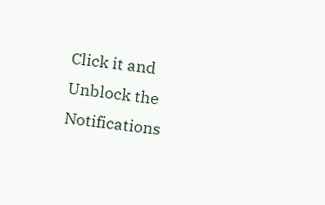Click it and Unblock the Notifications